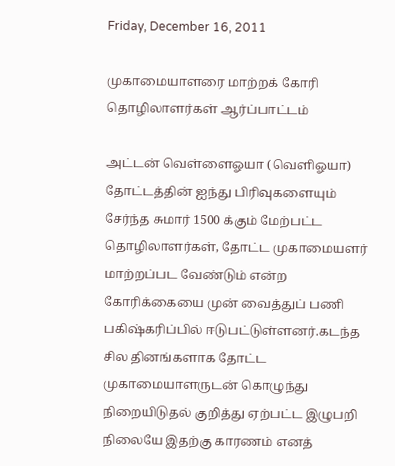Friday, December 16, 2011

முகாமையாளரை மாற்றக் கோரி தொழிலாளர்கள் ஆர்ப்பாட்டம்

அட்டன் வெள்ளைஓயா (வெளிஓயா) தோட்டத்தின் ஐந்து பிரிவுகளையும் சேர்ந்த சுமார் 1500 க்கும் மேற்பட்ட தொழிலாளர்கள், தோட்ட முகாமையளர் மாற்றப்பட வேண்டும் என்ற கோரிக்கையை முன் வைத்துப் பணி பகிஷ்கரிப்பில் ஈடுபட்டுள்ளனர்.கடந்த சில தினங்களாக தோட்ட முகாமையாளருடன் கொழுந்து நிறையிடுதல் குறித்து ஏற்பட்ட இழுபறி நிலையே இதற்கு காரணம் எனத்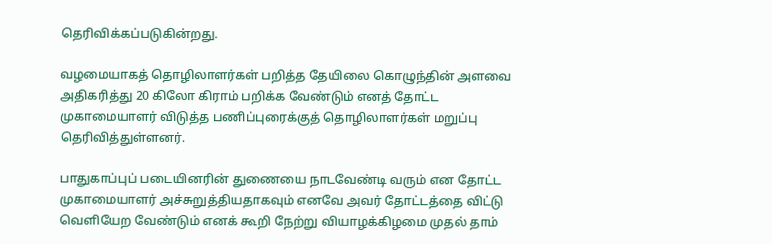தெரிவிக்கப்படுகின்றது.

வழமையாகத் தொழிலாளர்கள் பறித்த தேயிலை கொழுந்தின் அளவை அதிகரித்து 20 கிலோ கிராம் பறிக்க வேண்டும் எனத் தோட்ட முகாமையாளர் விடுத்த பணிப்புரைக்குத் தொழிலாளர்கள் மறுப்பு தெரிவித்துள்ளனர்.

பாதுகாப்புப் படையினரின் துணையை நாடவேண்டி வரும் என தோட்ட முகாமையாளர் அச்சுறுத்தியதாகவும் எனவே அவர் தோட்டத்தை விட்டு வெளியேற வேண்டும் எனக் கூறி நேற்று வியாழக்கிழமை முதல் தாம்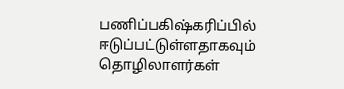பணிப்பகிஷ்கரிப்பில் ஈடுப்பட்டுள்ளதாகவும் தொழிலாளர்கள்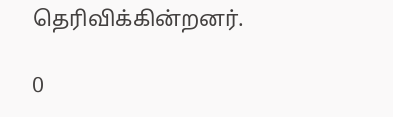தெரிவிக்கின்றனர்.

0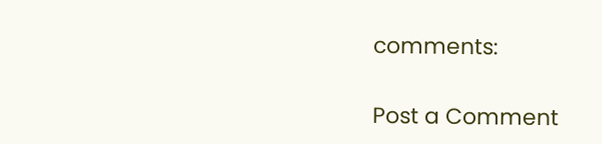comments:

Post a Comment